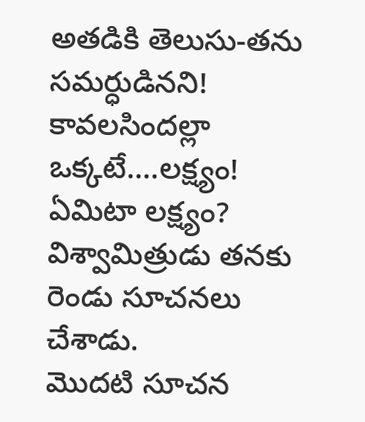అతడికి తెలుసు-తను సమర్ధుడినని!
కావలసిందల్లా ఒక్కటే....లక్ష్యం!
ఏమిటా లక్ష్యం?
విశ్వామిత్రుడు తనకు రెండు సూచనలు చేశాడు.
మొదటి సూచన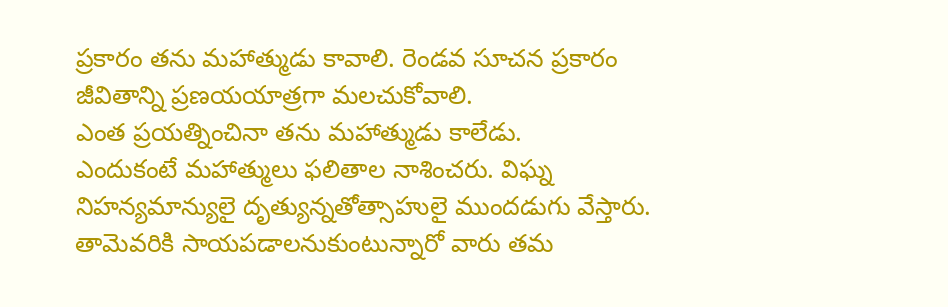ప్రకారం తను మహాత్ముడు కావాలి. రెండవ సూచన ప్రకారం జీవితాన్ని ప్రణయయాత్రగా మలచుకోవాలి.
ఎంత ప్రయత్నించినా తను మహాత్ముడు కాలేడు.
ఎందుకంటే మహాత్ములు ఫలితాల నాశించరు. విఘ్న నిహన్యమాన్యులై దృత్యున్నతోత్సాహులై ముందడుగు వేస్తారు. తామెవరికి సాయపడాలనుకుంటున్నారో వారు తమ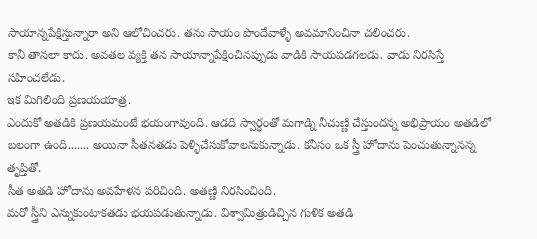సాయాన్నపేక్షిస్తున్నారా అని ఆలోచించరు. తను సాయం పొందేవాళ్ళే అవమానించినా చలించరు.
కానీ తానలా కాదు. అవతల వ్యక్తి తన సాయాన్నాపేక్షించినప్పుడు వాడికి సాయపడగలడు. వాడు నిరసిస్తే సహించలేడు.
ఇక మిగిలింది ప్రణయయాత్ర.
ఎందుకో అతడికి ప్రణయమంటే భయంగావుంది. ఆడది స్వార్ధంతో మగాడ్ని నీచుణ్ణి చేస్తుందన్న అభిప్రాయం అతడిలో బలంగా ఉంది....... అయినా సీతనతడు పెళ్ళిచేసుకోవాలనుకున్నాడు. కనీసం ఒక స్త్రీ హోదాను పెంచుతున్నానన్న తృప్తితో.
సీత అతడి హోదాను అవహేళన పరిచింది. అతణ్ణి నిరసించింది.
మరో స్త్రీని ఎన్నుకుంటాకతడు భయపడుతున్నాడు. విశ్వామిత్రుడిచ్చిన గుళిక అతడి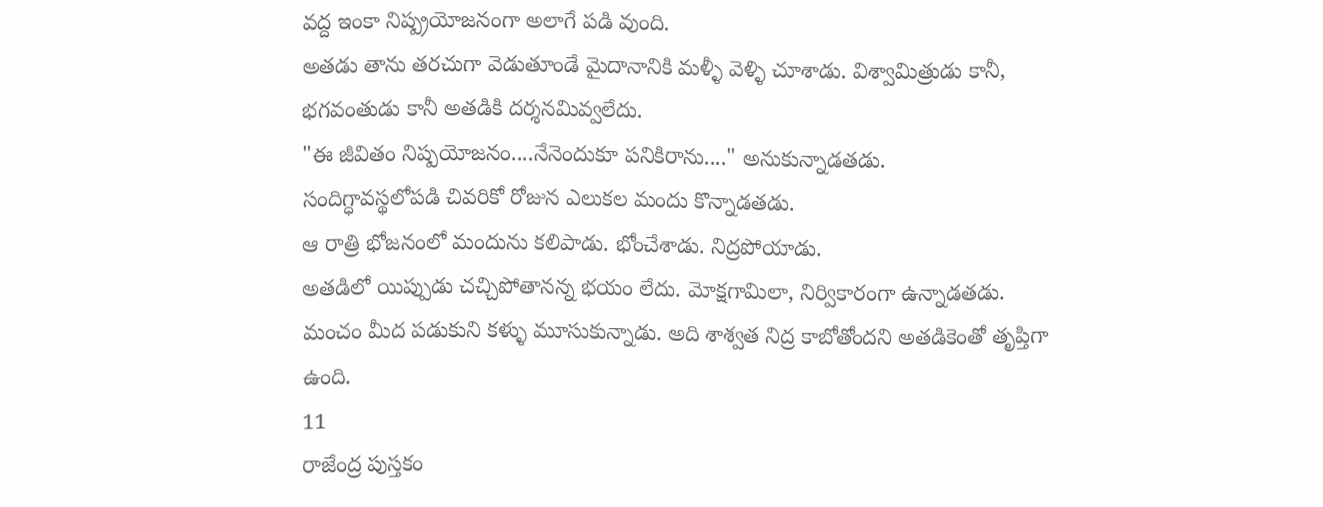వద్ద ఇంకా నిష్ప్రయోజనంగా అలాగే పడి వుంది.
అతడు తాను తరచుగా వెడుతూండే మైదానానికి మళ్ళీ వెళ్ళి చూశాడు. విశ్వామిత్రుడు కానీ, భగవంతుడు కానీ అతడికి దర్శనమివ్వలేదు.
"ఈ జీవితం నిష్పయోజనం....నేనెందుకూ పనికిరాను...." అనుకున్నాడతడు.
సందిగ్ధావస్థలోపడి చివరికో రోజున ఎలుకల మందు కొన్నాడతడు.
ఆ రాత్రి భోజనంలో మందును కలిపాడు. భోంచేశాడు. నిద్రపోయాడు.
అతడిలో యిప్పుడు చచ్చిపోతానన్న భయం లేదు. మోక్షగామిలా, నిర్వికారంగా ఉన్నాడతడు.
మంచం మీద పడుకుని కళ్ళు మూసుకున్నాడు. అది శాశ్వత నిద్ర కాబోతోందని అతడికెంతో తృప్తిగా ఉంది.
11
రాజేంద్ర పుస్తకం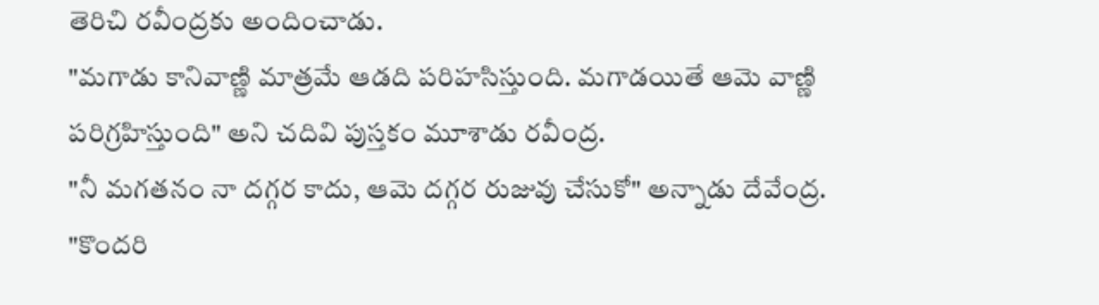తెరిచి రవీంద్రకు అందించాడు.
"మగాడు కానివాణ్ణి మాత్రమే ఆడది పరిహసిస్తుంది. మగాడయితే ఆమె వాణ్ణి పరిగ్రహిస్తుంది" అని చదివి పుస్తకం మూశాడు రవీంద్ర.
"నీ మగతనం నా దగ్గర కాదు, ఆమె దగ్గర రుజువు చేసుకో" అన్నాడు దేవేంద్ర.
"కొందరి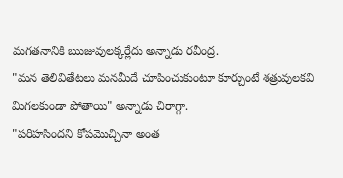మగతనానికి ఋజువులక్కర్లేదు అన్నాడు రవీంద్ర.
"మన తెలివితేటలు మనమీదే చూపించుకుంటూ కూర్చుంటే శత్రువులకవి మిగలకుండా పోతాయి" అన్నాడు చిరాగ్గా.
"పరిహసిందని కోపమొచ్చినా అంత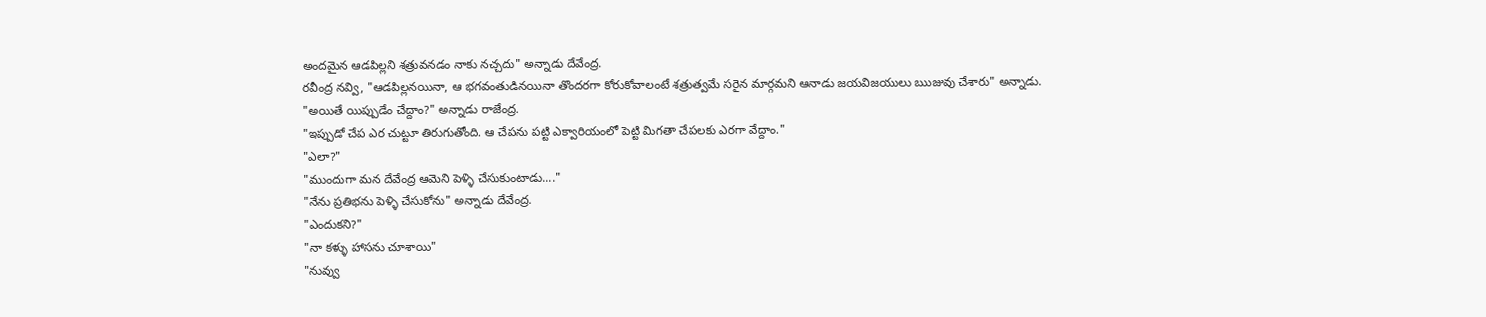అందమైన ఆడపిల్లని శత్రువనడం నాకు నచ్చదు" అన్నాడు దేవేంద్ర.
రవీంద్ర నవ్వి, "ఆడపిల్లనయినా, ఆ భగవంతుడినయినా తొందరగా కోరుకోవాలంటే శత్రుత్వమే సరైన మార్గమని ఆనాడు జయవిజయులు ఋజువు చేశారు" అన్నాడు.
"అయితే యిప్పుడేం చేద్దాం?" అన్నాడు రాజేంద్ర.
"ఇప్పుడో చేప ఎర చుట్టూ తిరుగుతోంది. ఆ చేపను పట్టి ఎక్వారియంలో పెట్టి మిగతా చేపలకు ఎరగా వేద్దాం."
"ఎలా?"
"ముందుగా మన దేవేంద్ర ఆమెని పెళ్ళి చేసుకుంటాడు...."
"నేను ప్రతిభను పెళ్ళి చేసుకోను" అన్నాడు దేవేంద్ర.
"ఎందుకని?"
"నా కళ్ళు హాసను చూశాయి"
"నువ్వు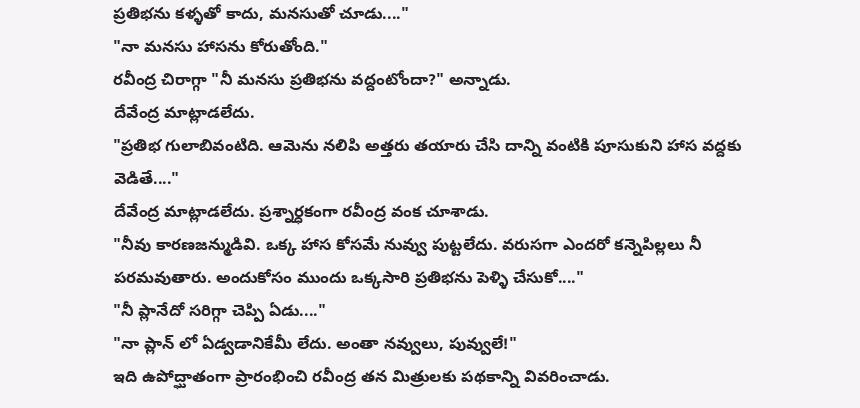ప్రతిభను కళ్ళతో కాదు, మనసుతో చూడు...."
"నా మనసు హాసను కోరుతోంది."
రవీంద్ర చిరాగ్గా "నీ మనసు ప్రతిభను వద్దంటోందా?" అన్నాడు.
దేవేంద్ర మాట్లాడలేదు.
"ప్రతిభ గులాబివంటిది. ఆమెను నలిపి అత్తరు తయారు చేసి దాన్ని వంటికి పూసుకుని హాస వద్దకు వెడితే...."
దేవేంద్ర మాట్లాడలేదు. ప్రశ్నార్ధకంగా రవీంద్ర వంక చూశాడు.
"నీవు కారణజన్ముడివి. ఒక్క హాస కోసమే నువ్వు పుట్టలేదు. వరుసగా ఎందరో కన్నెపిల్లలు నీ పరమవుతారు. అందుకోసం ముందు ఒక్కసారి ప్రతిభను పెళ్ళి చేసుకో...."
"నీ ప్లానేదో సరిగ్గా చెప్పి ఏడు...."
"నా ప్లాన్ లో ఏడ్వడానికేమీ లేదు. అంతా నవ్వులు, పువ్వులే!"
ఇది ఉపోద్ఘాతంగా ప్రారంభించి రవీంద్ర తన మిత్రులకు పథకాన్ని వివరించాడు.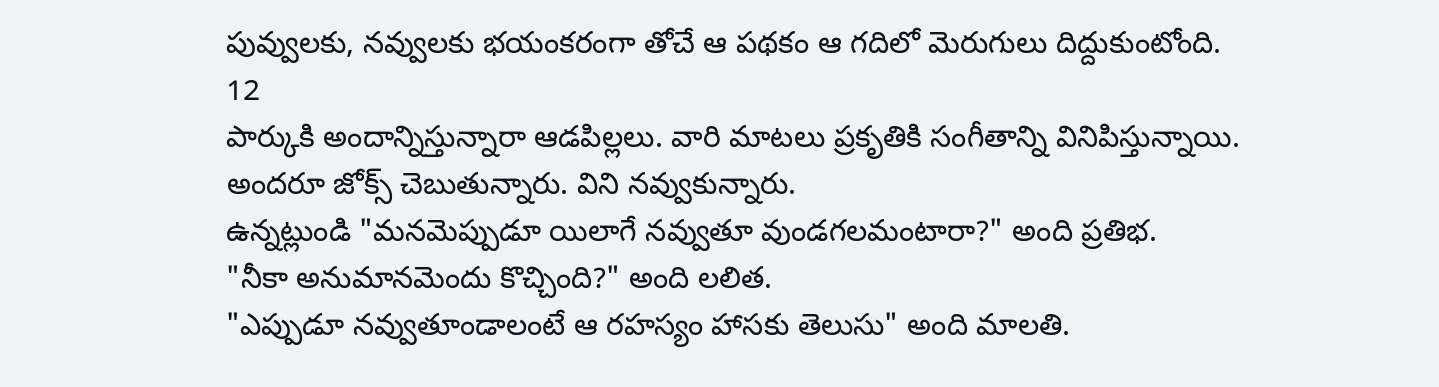పువ్వులకు, నవ్వులకు భయంకరంగా తోచే ఆ పథకం ఆ గదిలో మెరుగులు దిద్దుకుంటోంది.
12
పార్కుకి అందాన్నిస్తున్నారా ఆడపిల్లలు. వారి మాటలు ప్రకృతికి సంగీతాన్ని వినిపిస్తున్నాయి.
అందరూ జోక్స్ చెబుతున్నారు. విని నవ్వుకున్నారు.
ఉన్నట్లుండి "మనమెప్పుడూ యిలాగే నవ్వుతూ వుండగలమంటారా?" అంది ప్రతిభ.
"నీకా అనుమానమెందు కొచ్చింది?" అంది లలిత.
"ఎప్పుడూ నవ్వుతూండాలంటే ఆ రహస్యం హాసకు తెలుసు" అంది మాలతి.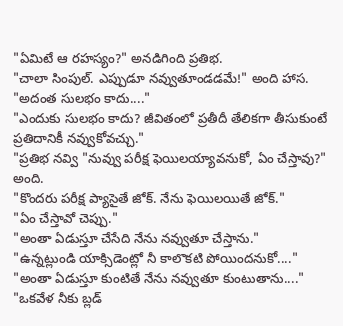"ఏమిటే ఆ రహస్యం?" అనడిగింది ప్రతిభ.
"చాలా సింపుల్. ఎప్పుడూ నవ్వుతూండడమే!" అంది హాస.
"అదంత సులభం కాదు...."
"ఎందుకు సులభం కాదు? జీవితంలో ప్రతీదీ తేలికగా తీసుకుంటే ప్రతిదానికీ నవ్వుకోవచ్చు."
"ప్రతిభ నవ్వి "నువ్వు పరీక్ష ఫెయిలయ్యావనుకో, ఏం చేస్తావు?" అంది.
"కొందరు పరీక్ష ప్యాసైతే జోక్. నేను ఫెయిలయితే జోక్."
"ఏం చేస్తావో చెప్పు."
"అంతా ఏడుస్తూ చేసేది నేను నవ్వుతూ చేస్తాను."
"ఉన్నట్లుండి యాక్సిడెంట్లో నీ కాలొకటి పోయిందనుకో...."
"అంతా ఏడుస్తూ కుంటితే నేను నవ్వుతూ కుంటుతాను...."
"ఒకవేళ నీకు బ్లడ్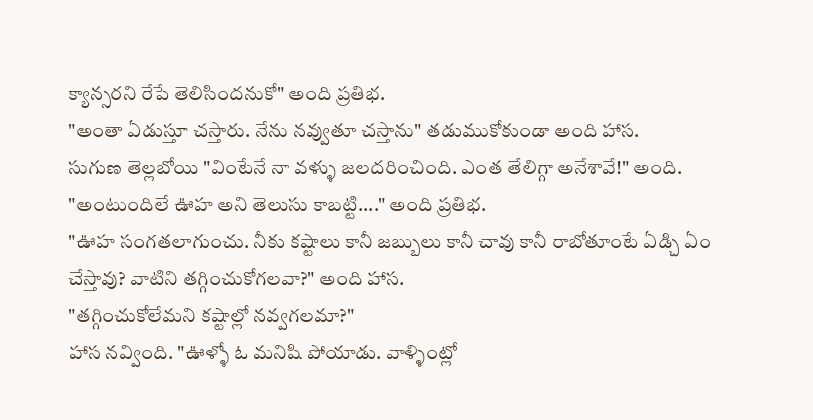క్యాన్సరని రేపే తెలిసిందనుకో" అంది ప్రతిభ.
"అంతా ఏడుస్తూ చస్తారు. నేను నవ్వుతూ చస్తాను" తడుముకోకుండా అంది హాస.
సుగుణ తెల్లబోయి "వింటేనే నా వళ్ళు జలదరించింది. ఎంత తేలిగ్గా అనేశావే!" అంది.
"అంటుందిలే ఊహ అని తెలుసు కాబట్టి...." అంది ప్రతిభ.
"ఊహ సంగతలాగుంచు. నీకు కష్టాలు కానీ జబ్బులు కానీ చావు కానీ రాబోతూంటే ఏడ్చి ఏం చేస్తావు? వాటిని తగ్గించుకోగలవా?" అంది హాస.
"తగ్గించుకోలేమని కష్టాల్లో నవ్వగలమా?"
హాస నవ్వింది. "ఊళ్ళో ఓ మనిషి పోయాడు. వాళ్ళింట్లో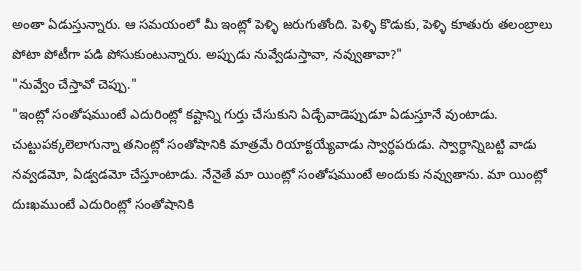అంతా ఏడుస్తున్నారు. ఆ సమయంలో మీ ఇంట్లో పెళ్ళి జరుగుతోంది. పెళ్ళి కొడుకు, పెళ్ళి కూతురు తలంబ్రాలు పోటా పోటీగా పడి పోసుకుంటున్నారు. అప్పుడు నువ్వేడుస్తావా, నవ్వుతావా?"
"నువ్వేం చేస్తావో చెప్పు."
"ఇంట్లో సంతోషముంటే ఎదురింట్లో కష్టాన్ని గుర్తు చేసుకుని ఏడ్చేవాడెప్పుడూ ఏడుస్తూనే వుంటాడు. చుట్టుపక్కలెలాగున్నా తనింట్లో సంతోషానికి మాత్రమే రియాక్టయ్యేవాడు స్వార్ధపరుడు. స్వార్ధాన్నిబట్టి వాడు నవ్వడమో, ఏడ్వడమో చేస్తూంటాడు. నేనైతే మా యింట్లో సంతోషముంటే అందుకు నవ్వుతాను. మా యింట్లో దుఃఖముంటే ఎదురింట్లో సంతోషానికి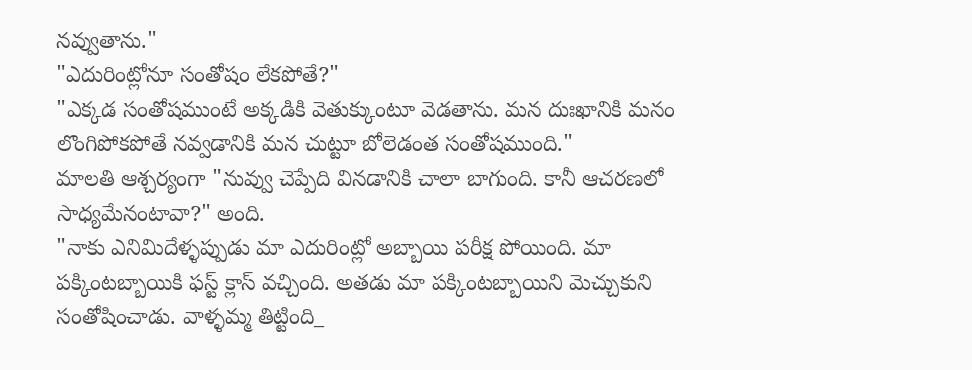నవ్వుతాను."
"ఎదురింట్లోనూ సంతోషం లేకపోతే?"
"ఎక్కడ సంతోషముంటే అక్కడికి వెతుక్కుంటూ వెడతాను. మన దుఃఖానికి మనం లొంగిపోకపోతే నవ్వడానికి మన చుట్టూ బోలెడంత సంతోషముంది."
మాలతి ఆశ్చర్యంగా "నువ్వు చెప్పేది వినడానికి చాలా బాగుంది. కానీ ఆచరణలో సాధ్యమేనంటావా?" అంది.
"నాకు ఎనిమిదేళ్ళప్పుడు మా ఎదురింట్లో అబ్బాయి పరీక్ష పోయింది. మా పక్కింటబ్బాయికి ఫస్ట్ క్లాస్ వచ్చింది. అతడు మా పక్కింటబ్బాయిని మెచ్చుకుని సంతోషించాడు. వాళ్ళమ్మ తిట్టింది_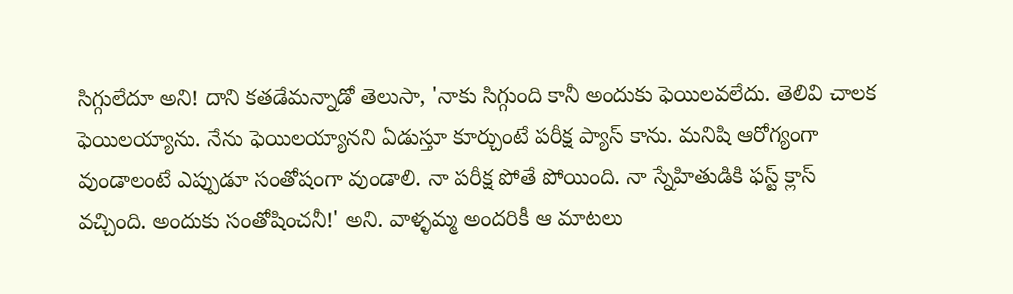సిగ్గులేదూ అని! దాని కతడేమన్నాడో తెలుసా, 'నాకు సిగ్గుంది కానీ అందుకు ఫెయిలవలేదు. తెలివి చాలక ఫెయిలయ్యాను. నేను ఫెయిలయ్యానని ఏడుస్తూ కూర్చుంటే పరీక్ష ప్యాస్ కాను. మనిషి ఆరోగ్యంగా వుండాలంటే ఎప్పుడూ సంతోషంగా వుండాలి. నా పరీక్ష పోతే పోయింది. నా స్నేహితుడికి ఫస్ట్ క్లాస్ వచ్చింది. అందుకు సంతోషించనీ!' అని. వాళ్ళమ్మ అందరికీ ఆ మాటలు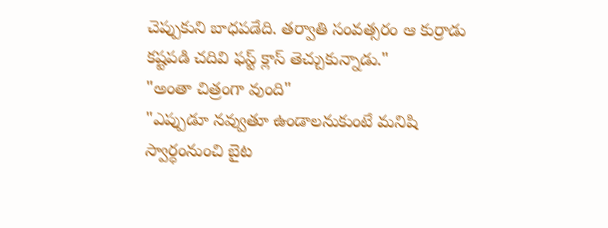చెప్పుకుని బాధపడేది. తర్వాతి సంవత్సరం ఆ కుర్రాడు కష్టపడి చదివి ఫస్ట్ క్లాస్ తెచ్చుకున్నాడు."
"అంతా చిత్రంగా వుంది"
"ఎప్పుడూ నవ్వుతూ ఉండాలనుకుంటే మనిషి స్వార్ధంనుంచి బైట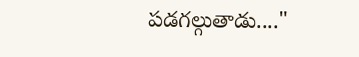పడగల్గుతాడు...."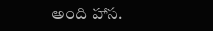అంది హాస.